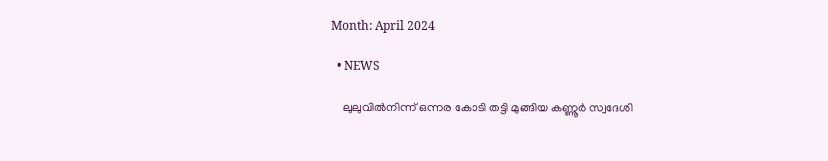Month: April 2024

  • NEWS

    ലുലുവിൽനിന്ന് ഒന്നര കോടി തട്ടി മുങ്ങിയ കണ്ണൂർ സ്വദേശി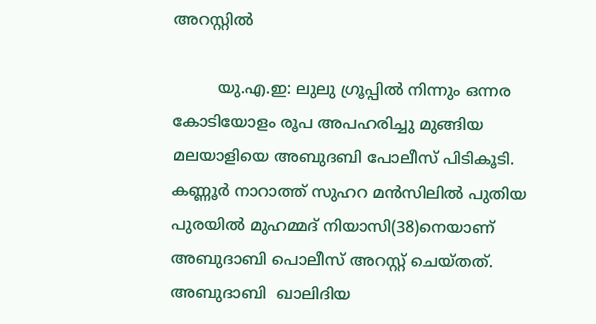അറസ്റ്റിൽ

         യു.എ.ഇ: ലുലു ഗ്രൂപ്പിൽ നിന്നും ഒന്നര കോടിയോളം രൂപ അപഹരിച്ചു മുങ്ങിയ മലയാളിയെ അബുദബി പോലീസ് പിടികൂടി. കണ്ണൂർ നാറാത്ത് സുഹറ മൻസിലിൽ പുതിയ പുരയിൽ മുഹമ്മദ് നിയാസി(38)നെയാണ് അബുദാബി പൊലീസ് അറസ്റ്റ് ചെയ്തത്. അബുദാബി  ഖാലിദിയ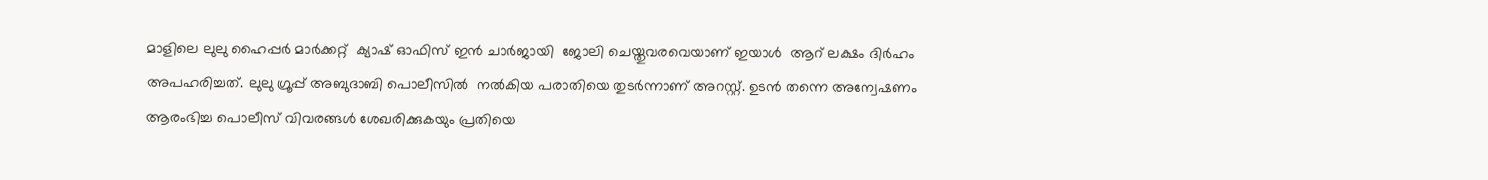മാളിലെ ലുലു ഹൈപ്പർ മാർക്കറ്റ്  ക്യാഷ് ഓഫിസ് ഇൻ ചാർജായി  ജോലി ചെയ്തുവരവെയാണ് ഇയാള്‍  ആറ് ലക്ഷം ദിർഹം അപഹരിച്ചത്. ലുലു ഗ്രൂപ്പ് അബുദാബി പൊലീസില്‍  നല്‍കിയ പരാതിയെ തുടർന്നാണ് അറസ്റ്റ്. ഉടൻ തന്നെ അന്വേഷണം ആരംഭിച്ച പൊലീസ് വിവരങ്ങൾ ശേഖരിക്കുകയും പ്രതിയെ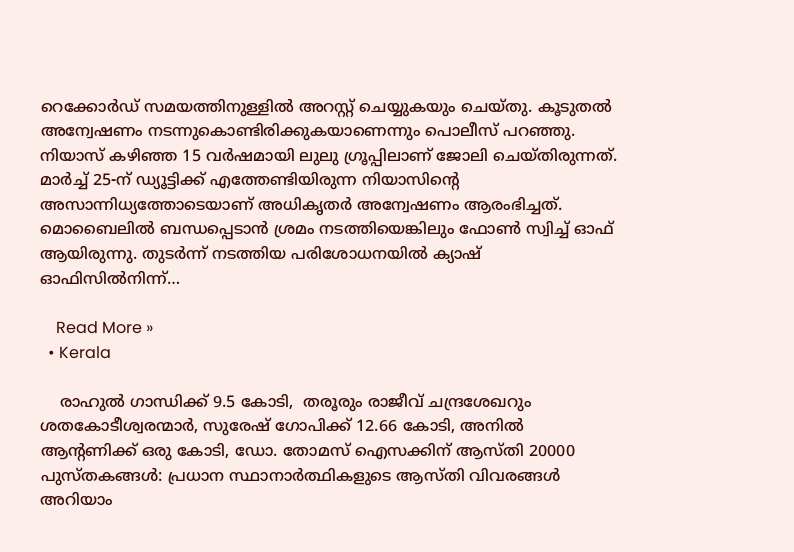റെക്കോർഡ് സമയത്തിനുള്ളിൽ അറസ്റ്റ് ചെയ്യുകയും ചെയ്തു. കൂടുതൽ അന്വേഷണം നടന്നുകൊണ്ടിരിക്കുകയാണെന്നും പൊലീസ് പറഞ്ഞു. നിയാസ് കഴിഞ്ഞ 15 വർഷമായി ലുലു ഗ്രൂപ്പിലാണ് ജോലി ചെയ്തിരുന്നത്. മാര്‍ച്ച് 25-ന് ഡ്യൂട്ടിക്ക് എത്തേണ്ടിയിരുന്ന നിയാസിന്റെ അസാന്നിധ്യത്തോടെയാണ് അധികൃതര്‍ അന്വേഷണം ആരംഭിച്ചത്. മൊബൈലില്‍ ബന്ധപ്പെടാന്‍ ശ്രമം നടത്തിയെങ്കിലും ഫോണ്‍ സ്വിച്ച് ഓഫ് ആയിരുന്നു. തുടര്‍ന്ന് നടത്തിയ പരിശോധനയില്‍ ക്യാഷ് ഓഫിസില്‍നിന്ന്…

    Read More »
  • Kerala

    രാഹുൽ ഗാന്ധിക്ക് 9.5 കോടി,  തരൂരും രാജീവ് ചന്ദ്രശേഖറും ശതകോടീശ്വരന്മാർ, സുരേഷ് ഗോപിക്ക് 12.66 കോടി, അനിൽ ആന്‍റണിക്ക് ഒരു കോടി, ഡോ. തോമസ് ഐസക്കിന് ആസ്തി 20000 പുസ്തകങ്ങൾ: പ്രധാന സ്ഥാനാര്‍ത്ഥികളുടെ ആസ്തി വിവരങ്ങൾ അറിയാം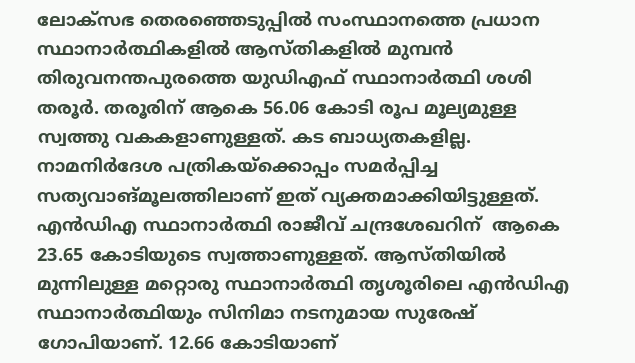ലോക്‌സഭ തെരഞ്ഞെടുപ്പില്‍ സംസ്ഥാനത്തെ പ്രധാന സ്ഥാനാര്‍ത്ഥികളില്‍ ആസ്തികളില്‍ മുമ്പന്‍ തിരുവനന്തപുരത്തെ യുഡിഎഫ് സ്ഥാനാര്‍ത്ഥി ശശി തരൂര്‍. തരൂരിന് ആകെ 56.06 കോടി രൂപ മൂല്യമുള്ള സ്വത്തു വകകളാണുള്ളത്. കട ബാധ്യതകളില്ല. നാമനിര്‍ദേശ പത്രികയ്‌ക്കൊപ്പം സമര്‍പ്പിച്ച സത്യവാങ്മൂലത്തിലാണ് ഇത് വ്യക്തമാക്കിയിട്ടുള്ളത്.    എന്‍ഡിഎ സ്ഥാനാര്‍ത്ഥി രാജീവ് ചന്ദ്രശേഖറിന്  ആകെ 23.65 കോടിയുടെ സ്വത്താണുള്ളത്. ആസ്തിയില്‍ മുന്നിലുള്ള മറ്റൊരു സ്ഥാനാര്‍ത്ഥി തൃശൂരിലെ എന്‍ഡിഎ സ്ഥാനാര്‍ത്ഥിയും സിനിമാ നടനുമായ സുരേഷ് ഗോപിയാണ്. 12.66 കോടിയാണ്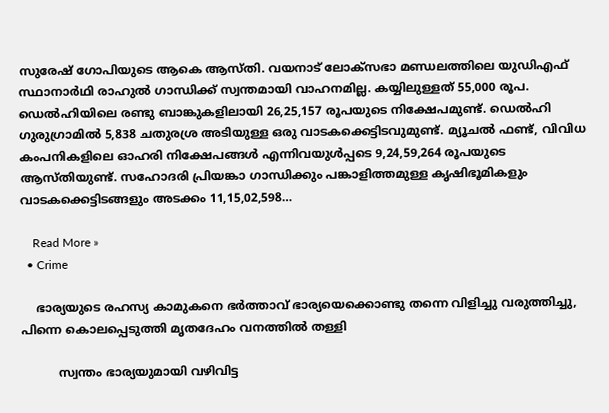സുരേഷ് ഗോപിയുടെ ആകെ ആസ്തി. വയനാട് ലോക്സഭാ മണ്ഡലത്തിലെ യുഡിഎഫ് സ്ഥാനാര്‍ഥി രാഹുല്‍ ഗാന്ധിക്ക് സ്വന്തമായി വാഹനമില്ല. കയ്യിലുള്ളത് 55,000 രൂപ. ഡെല്‍ഹിയിലെ രണ്ടു ബാങ്കുകളിലായി 26,25,157 രൂപയുടെ നിക്ഷേപമുണ്ട്. ഡെല്‍ഹി ഗുരുഗ്രാമില്‍ 5,838 ചതുരശ്ര അടിയുള്ള ഒരു വാടകക്കെട്ടിടവുമുണ്ട്. മ്യൂചല്‍ ഫണ്ട്, വിവിധ കംപനികളിലെ ഓഹരി നിക്ഷേപങ്ങള്‍ എന്നിവയുള്‍പ്പടെ 9,24,59,264 രൂപയുടെ ആസ്തിയുണ്ട്. സഹോദരി പ്രിയങ്കാ ഗാന്ധിക്കും പങ്കാളിത്തമുള്ള കൃഷിഭൂമികളും വാടകക്കെട്ടിടങ്ങളും അടക്കം 11,15,02,598…

    Read More »
  • Crime

    ഭാര്യയുടെ രഹസ്യ കാമുകനെ ഭർത്താവ് ഭാര്യയെക്കൊണ്ടു തന്നെ വിളിച്ചു വരുത്തിച്ചു, പിന്നെ കൊലപ്പെടുത്തി മൃതദേഹം വനത്തിൽ തള്ളി

          സ്വന്തം ഭാര്യയുമായി വഴിവിട്ട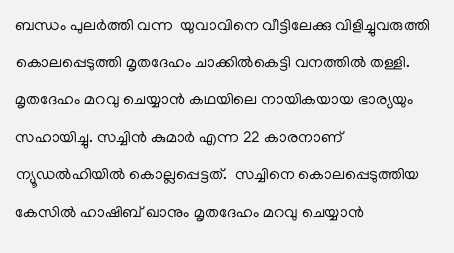ബന്ധം പുലർത്തി വന്ന  യുവാവിനെ വീട്ടിലേക്കു വിളിച്ചുവരുത്തി കൊലപ്പെടുത്തി മൃതദേഹം ചാക്കിൽകെട്ടി വനത്തിൽ തള്ളി. മൃതദേഹം മറവു ചെയ്യാൻ കഥയിലെ നായികയായ ഭാര്യയും സഹായിച്ചു. സച്ചിൻ കുമാർ എന്ന 22 കാരനാണ് ന്യൂഡൽഹിയിൽ കൊല്ലപ്പെട്ടത്.  സച്ചിനെ കൊലപ്പെടുത്തിയ കേസിൽ ഹാഷിബ് ഖാനും മൃതദേഹം മറവു ചെയ്യാൻ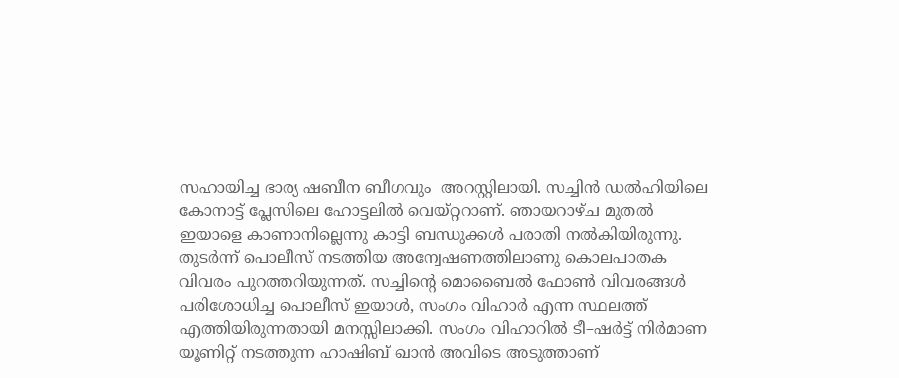സഹായിച്ച ഭാര്യ ഷബീന ബീഗവും  അറസ്റ്റിലായി. സച്ചിൻ ഡൽഹിയിലെ കോനാട്ട് പ്ലേസിലെ ഹോട്ടലിൽ വെയ്റ്ററാണ്. ഞായറാഴ്ച മുതൽ ഇയാളെ കാണാനില്ലെന്നു കാട്ടി ബന്ധുക്കൾ പരാതി നൽകിയിരുന്നു. തുടർന്ന് പൊലീസ് നടത്തിയ അന്വേഷണത്തിലാണു കൊലപാതക വിവരം പുറത്തറിയുന്നത്. സച്ചിന്റെ മൊബൈൽ ഫോൺ വിവരങ്ങൾ പരിശോധിച്ച പൊലീസ് ഇയാൾ, സംഗം വിഹാർ എന്ന സ്ഥലത്ത് എത്തിയിരുന്നതായി മനസ്സിലാക്കി. സംഗം വിഹാറിൽ ടീ–ഷർട്ട് നിർമാണ യൂണിറ്റ് നടത്തുന്ന ഹാഷിബ് ഖാൻ അവിടെ അടുത്താണ്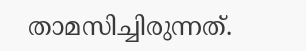താമസിച്ചിരുന്നത്.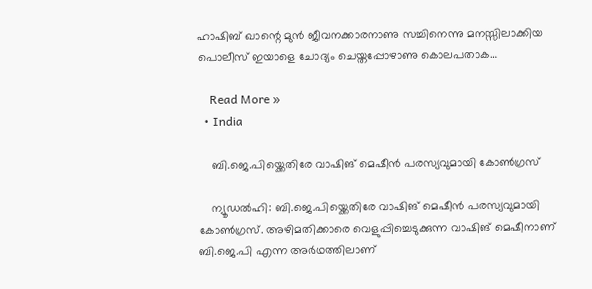ഹാഷിബ് ഖാന്റെ മുൻ ജീവനക്കാരനാണു സച്ചിനെന്നു മനസ്സിലാക്കിയ പൊലീസ് ഇയാളെ ചോദ്യം ചെയ്തപ്പോഴാണു കൊലപതാക…

    Read More »
  • India

    ബി.ജെ.പിയ്ക്കെതിരേ വാഷിങ് മെഷീൻ പരസ്യവുമായി കോണ്‍ഗ്രസ്

    ന്യൂഡൽഹി: ബി.ജെ.പിയ്ക്കെതിരേ വാഷിങ് മെഷീൻ പരസ്യവുമായി കോണ്‍ഗ്രസ്. അഴിമതിക്കാരെ വെളുപ്പിച്ചെടുക്കുന്ന വാഷിങ് മെഷീനാണ് ബി.ജെ.പി എന്ന അർഥത്തിലാണ്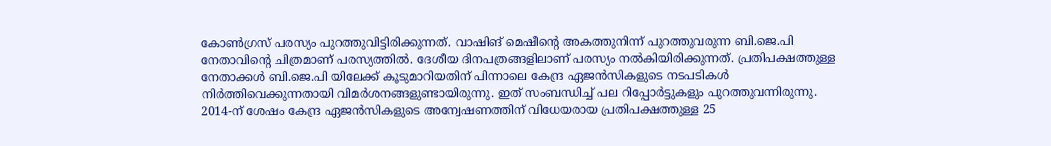കോണ്‍ഗ്രസ് പരസ്യം പുറത്തുവിട്ടിരിക്കുന്നത്. വാഷിങ് മെഷീന്റെ അകത്തുനിന്ന് പുറത്തുവരുന്ന ബി.ജെ.പി നേതാവിന്റെ ചിത്രമാണ് പരസ്യത്തില്‍. ദേശീയ ദിനപത്രങ്ങളിലാണ് പരസ്യം നല്‍കിയിരിക്കുന്നത്. പ്രതിപക്ഷത്തുള്ള നേതാക്കള്‍ ബി.ജെ.പി യിലേക്ക് കൂടുമാറിയതിന് പിന്നാലെ കേന്ദ്ര ഏജൻസികളുടെ നടപടികള്‍ നിർത്തിവെക്കുന്നതായി വിമർശനങ്ങളുണ്ടായിരുന്നു. ഇത് സംബന്ധിച്ച്‌ പല റിപ്പോർട്ടുകളും പുറത്തുവന്നിരുന്നു. 2014-ന് ശേഷം കേന്ദ്ര ഏജൻസികളുടെ അന്വേഷണത്തിന് വിധേയരായ പ്രതിപക്ഷത്തുള്ള 25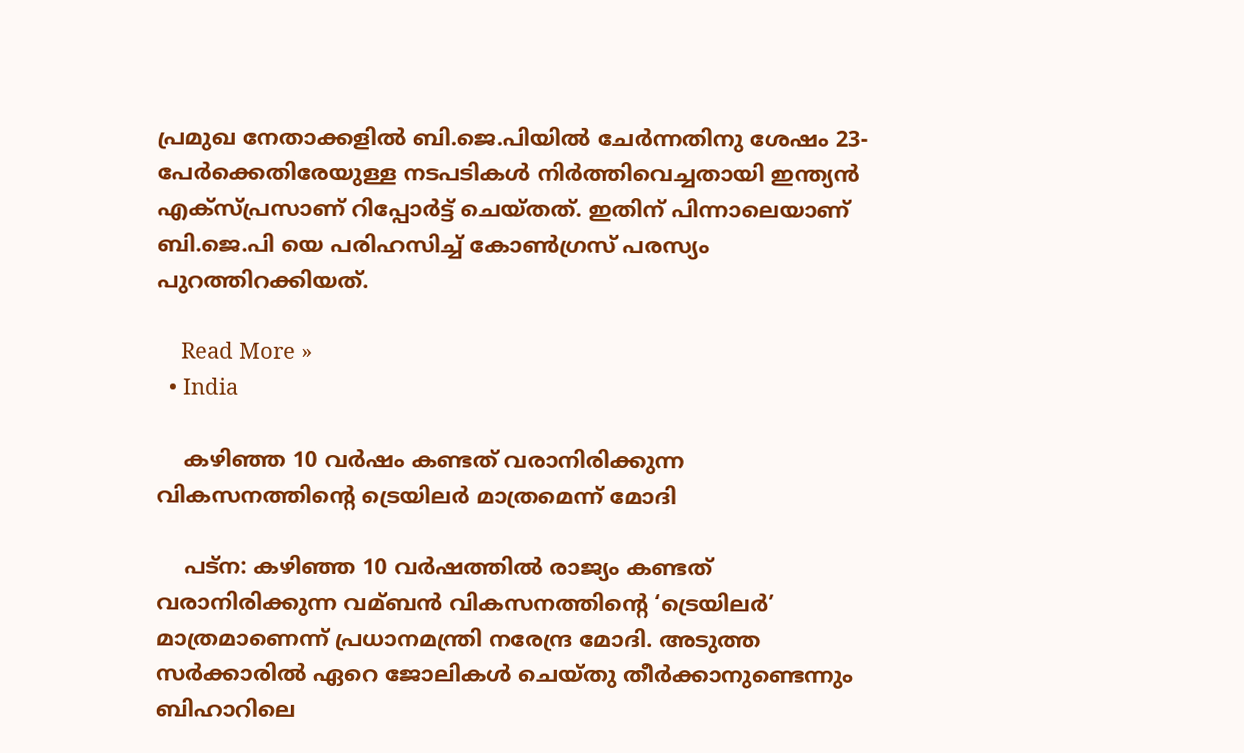പ്രമുഖ നേതാക്കളില്‍ ബി.ജെ.പിയില്‍ ചേർന്നതിനു ശേഷം 23-പേർക്കെതിരേയുള്ള നടപടികള്‍ നിർത്തിവെച്ചതായി ഇന്ത്യൻ എക്സ്പ്രസാണ് റിപ്പോർട്ട് ചെയ്തത്. ഇതിന് പിന്നാലെയാണ് ബി.ജെ.പി യെ പരിഹസിച്ച്‌ കോണ്‍ഗ്രസ് പരസ്യം പുറത്തിറക്കിയത്.

    Read More »
  • India

    കഴിഞ്ഞ 10 വര്‍ഷം കണ്ടത് വരാനിരിക്കുന്ന വികസനത്തിന്റെ ട്രെയിലര്‍ മാത്രമെന്ന് മോദി

    പട്ന: കഴിഞ്ഞ 10 വർഷത്തില്‍ രാജ്യം കണ്ടത് വരാനിരിക്കുന്ന വമ്ബൻ വികസനത്തിന്റെ ‘ട്രെയിലർ’ മാത്രമാണെന്ന് പ്രധാനമന്ത്രി നരേന്ദ്ര മോദി. അടുത്ത സർക്കാരില്‍ ഏറെ ജോലികള്‍ ചെയ്തു തീർക്കാനുണ്ടെന്നും ബിഹാറിലെ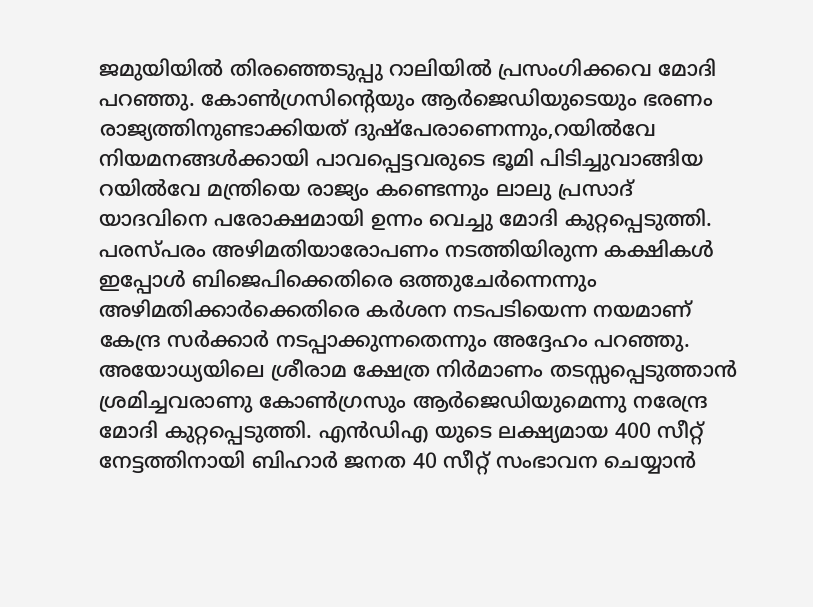ജമുയിയില്‍ തിരഞ്ഞെടുപ്പു റാലിയില്‍ പ്രസംഗിക്കവെ മോദി പറഞ്ഞു. കോണ്‍ഗ്രസിന്റെയും ആർജെഡിയുടെയും ഭരണം രാജ്യത്തിനുണ്ടാക്കിയത് ദുഷ്പേരാണെന്നും,റയില്‍വേ നിയമനങ്ങള്‍ക്കായി പാവപ്പെട്ടവരുടെ ഭൂമി പിടിച്ചുവാങ്ങിയ റയില്‍വേ മന്ത്രിയെ രാജ്യം കണ്ടെന്നും ലാലു പ്രസാദ് യാദവിനെ പരോക്ഷമായി ഉന്നം വെച്ചു മോദി കുറ്റപ്പെടുത്തി. പരസ്പരം അഴിമതിയാരോപണം നടത്തിയിരുന്ന കക്ഷികള്‍ ഇപ്പോള്‍ ബിജെപിക്കെതിരെ ഒത്തുചേർന്നെന്നും അഴിമതിക്കാർക്കെതിരെ കർശന നടപടിയെന്ന നയമാണ് കേന്ദ്ര സർക്കാർ നടപ്പാക്കുന്നതെന്നും അദ്ദേഹം പറഞ്ഞു. അയോധ്യയിലെ ശ്രീരാമ ക്ഷേത്ര നിർമാണം തടസ്സപ്പെടുത്താൻ ശ്രമിച്ചവരാണു കോണ്‍ഗ്രസും ആർജെഡിയുമെന്നു നരേന്ദ്ര മോദി കുറ്റപ്പെടുത്തി. എൻഡിഎ യുടെ ലക്ഷ്യമായ 400 സീറ്റ് നേട്ടത്തിനായി ബിഹാർ ജനത 40 സീറ്റ് സംഭാവന ചെയ്യാൻ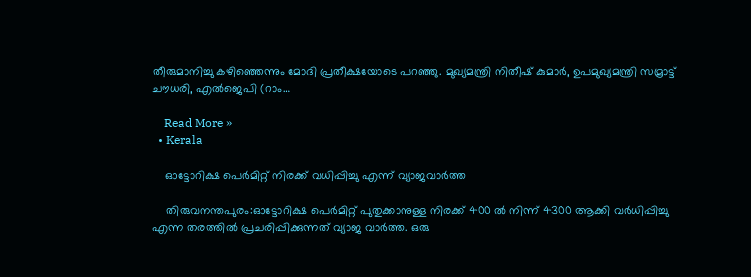തീരുമാനിച്ചു കഴിഞ്ഞെന്നും മോദി പ്രതീക്ഷയോടെ പറഞ്ഞു. മുഖ്യമന്ത്രി നിതീഷ് കുമാർ, ഉപമുഖ്യമന്ത്രി സമ്രാട്ട് ചൗധരി, എല്‍ജെപി (റാം…

    Read More »
  • Kerala

    ഓട്ടോറിക്ഷ പെര്‍മിറ്റ് നിരക്ക് വധിപ്പിച്ചു എന്ന് വ്യാജവാർത്ത

    തിരുവനന്തപുരം:ഓട്ടോറിക്ഷ പെർമിറ്റ് പുതുക്കാനുള്ള നിരക്ക് 400 ല്‍ നിന്ന് 4300 ആക്കി വർധിപ്പിച്ചു എന്ന തരത്തില്‍ പ്രചരിപ്പിക്കുന്നത് വ്യാജ വാർത്ത. ഒരു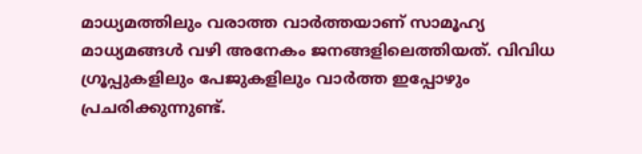മാധ്യമത്തിലും വരാത്ത വാർത്തയാണ് സാമൂഹ്യ മാധ്യമങ്ങള്‍ വഴി അനേകം ജനങ്ങളിലെത്തിയത്. വിവിധ ഗ്രൂപ്പുകളിലും പേജുകളിലും വാർത്ത ഇപ്പോഴും പ്രചരിക്കുന്നുണ്ട്.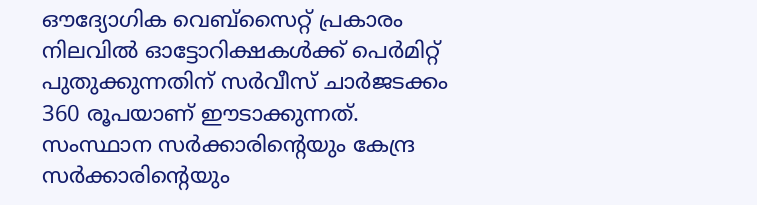ഔദ്യോഗിക വെബ്സൈറ്റ് പ്രകാരം  നിലവില്‍ ഓട്ടോറിക്ഷകള്‍ക്ക് പെർമിറ്റ് പുതുക്കുന്നതിന് സർവീസ് ചാർജടക്കം 360 രൂപയാണ് ഈടാക്കുന്നത്. സംസ്ഥാന സർക്കാരിന്റെയും കേന്ദ്ര സർക്കാരിന്റെയും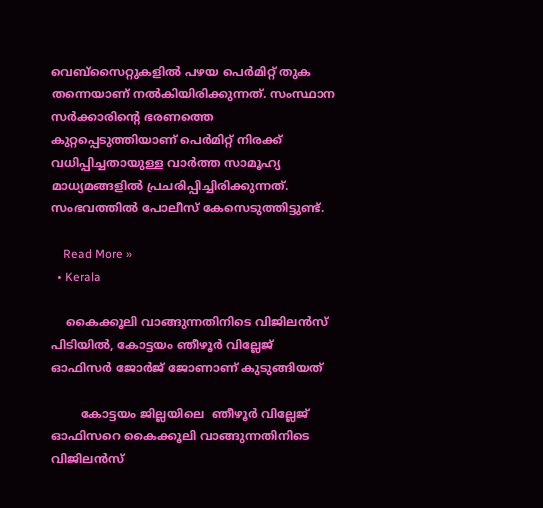വെബ്സൈറ്റുകളില്‍ പഴയ പെർമിറ്റ് തുക തന്നെയാണ് നല്‍കിയിരിക്കുന്നത്. സംസ്ഥാന സർക്കാരിന്റെ ഭരണത്തെ കുറ്റപ്പെടുത്തിയാണ് പെർമിറ്റ് നിരക്ക് വധിപ്പിച്ചതായുള്ള വാർത്ത സാമൂഹ്യ മാധ്യമങ്ങളില്‍ പ്രചരിപ്പിച്ചിരിക്കുന്നത്. സംഭവത്തിൽ പോലീസ് കേസെടുത്തിട്ടുണ്ട്.

    Read More »
  • Kerala

    കൈക്കൂലി വാങ്ങുന്നതിനിടെ വിജിലൻസ് പിടിയില്‍, കോട്ടയം ഞീഴൂർ വില്ലേജ് ഓഫിസർ ജോർജ് ജോണാണ് കുടുങ്ങിയത്

        കോട്ടയം ജില്ലയിലെ  ഞീഴൂർ വില്ലേജ് ഓഫിസറെ കൈക്കൂലി വാങ്ങുന്നതിനിടെ വിജിലൻസ്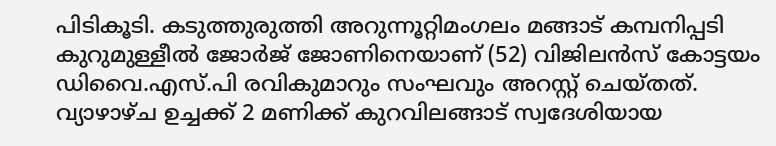പിടികൂടി. കടുത്തുരുത്തി അറുന്നൂറ്റിമംഗലം മങ്ങാട് കമ്പനിപ്പടി കുറുമുള്ളീല്‍ ജോർജ് ജോണിനെയാണ് (52) വിജിലൻസ് കോട്ടയം ഡിവൈ.എസ്.പി രവികുമാറും സംഘവും അറസ്റ്റ് ചെയ്തത്. വ്യാഴാഴ്ച ഉച്ചക്ക് 2 മണിക്ക് കുറവിലങ്ങാട് സ്വദേശിയായ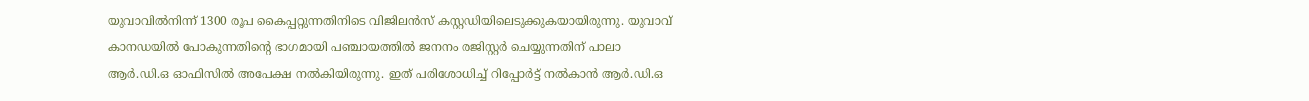യുവാവില്‍നിന്ന് 1300 രൂപ കൈപ്പറ്റുന്നതിനിടെ വിജിലൻസ് കസ്റ്റഡിയിലെടുക്കുകയായിരുന്നു. യുവാവ് കാനഡയില്‍ പോകുന്നതിന്‍റെ ഭാഗമായി പഞ്ചായത്തില്‍ ജനനം രജിസ്റ്റർ ചെയ്യുന്നതിന് പാലാ ആർ.ഡി.ഒ ഓഫിസില്‍ അപേക്ഷ നല്‍കിയിരുന്നു. ഇത് പരിശോധിച്ച്‌ റിപ്പോർട്ട് നല്‍കാൻ ആർ.ഡി.ഒ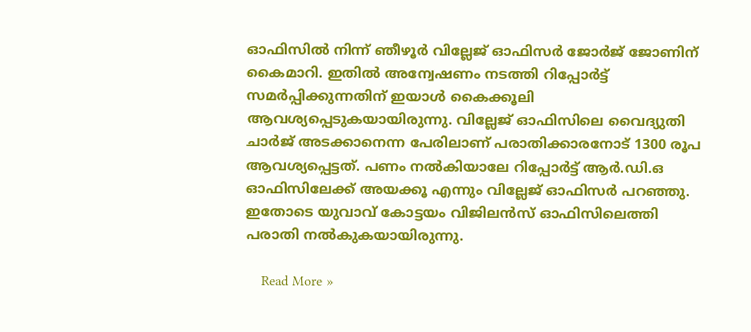ഓഫിസില്‍ നിന്ന് ഞീഴൂർ വില്ലേജ് ഓഫിസർ ജോർജ് ജോണിന് കൈമാറി. ഇതില്‍ അന്വേഷണം നടത്തി റിപ്പോർട്ട് സമർപ്പിക്കുന്നതിന് ഇയാള്‍ കൈക്കൂലി ആവശ്യപ്പെടുകയായിരുന്നു. വില്ലേജ് ഓഫിസിലെ വൈദ്യുതി ചാർജ് അടക്കാനെന്ന പേരിലാണ് പരാതിക്കാരനോട് 1300 രൂപ ആവശ്യപ്പെട്ടത്. പണം നല്‍കിയാലേ റിപ്പോർട്ട് ആർ.ഡി.ഒ ഓഫിസിലേക്ക് അയക്കൂ എന്നും വില്ലേജ് ഓഫിസർ പറഞ്ഞു. ഇതോടെ യുവാവ് കോട്ടയം വിജിലൻസ് ഓഫിസിലെത്തി പരാതി നല്‍കുകയായിരുന്നു.

    Read More »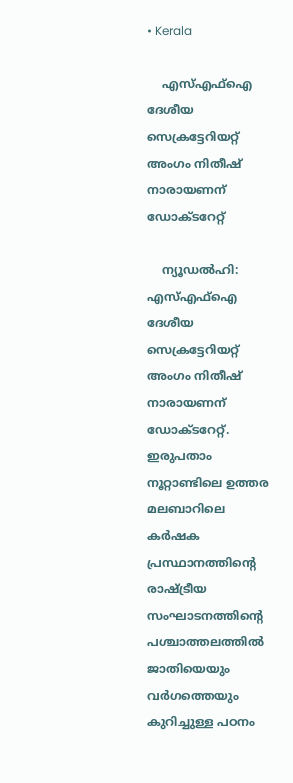• Kerala

    എസ്‌എഫ്‌ഐ ദേശീയ സെക്രട്ടേറിയറ്റ് അംഗം നിതീഷ് നാരായണന് ഡോക്‌ടറേറ്റ്

    ന്യൂഡൽഹി: എസ്‌എഫ്‌ഐ ദേശീയ സെക്രട്ടേറിയറ്റ് അംഗം നിതീഷ് നാരായണന് ഡോക്‌ടറേറ്റ്. ഇരുപതാം നൂറ്റാണ്ടിലെ ഉത്തര മലബാറിലെ കർഷക പ്രസ്ഥാനത്തിന്റെ രാഷ്ട്രീയ സംഘാടനത്തിന്റെ പശ്ചാത്തലത്തില്‍ ജാതിയെയും വർഗത്തെയും കുറിച്ചുള്ള പഠനം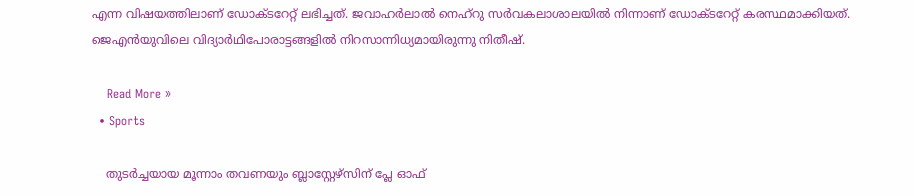എന്ന വിഷയത്തിലാണ് ഡോക്‌ടറേറ്റ് ലഭിച്ചത്. ജവാഹർലാല്‍ നെഹ്‌റു സർവകലാശാലയില്‍ നിന്നാണ് ഡോക്‌ടറേറ്റ് കരസ്ഥമാക്കിയത്. ജെഎൻയുവിലെ വിദ്യാർഥിപോരാട്ടങ്ങളില്‍ നിറസാന്നിധ്യമായിരുന്നു നിതീഷ്.

    Read More »
  • Sports

    തുടര്‍ച്ചയായ മൂന്നാം തവണയും ബ്ലാസ്റ്റേഴ്‌സിന് പ്ലേ ഓഫ്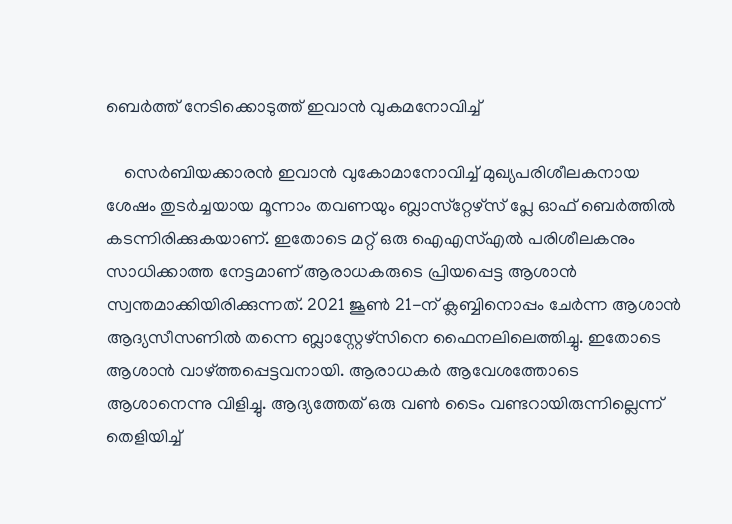ബെര്‍ത്ത് നേടിക്കൊടുത്ത് ഇവാൻ വുകമനോവിച്ച്‌

    സെര്‍ബിയക്കാരന്‍ ഇവാന്‍ വുകോമാനോവിച്ച്‌ മുഖ്യപരിശീലകനായ ശേഷം തുടര്‍ച്ചയായ മൂന്നാം തവണയും ബ്ലാസ്‌റ്റേഴ്‌സ് പ്ലേ ഓഫ് ബെര്‍ത്തിൽ കടന്നിരിക്കുകയാണ്. ഇതോടെ മറ്റ് ഒരു ഐഎസ്‌എല്‍ പരിശീലകനും സാധിക്കാത്ത നേട്ടമാണ് ആരാധകരുടെ പ്രിയപ്പെട്ട ആശാന്‍ സ്വന്തമാക്കിയിരിക്കുന്നത്. 2021 ജൂണ്‍ 21-ന് ക്ലബ്ബിനൊപ്പം ചേര്‍ന്ന ആശാന്‍ ആദ്യസീസണില്‍ തന്നെ ബ്ലാസ്റ്റേഴ്‌സിനെ ഫൈനലിലെത്തിച്ചു. ഇതോടെ ആശാന്‍ വാഴ്ത്തപ്പെട്ടവനായി. ആരാധകര്‍ ആവേശത്തോടെ ആശാനെന്നു വിളിച്ചു. ആദ്യത്തേത് ഒരു വണ്‍ ടൈം വണ്ടറായിരുന്നില്ലെന്ന് തെളിയിച്ച്‌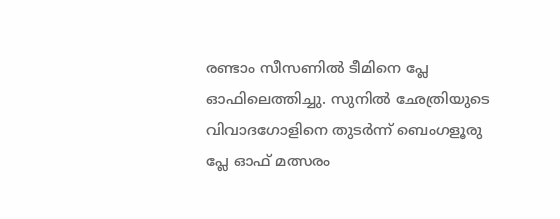രണ്ടാം സീസണില്‍ ടീമിനെ പ്ലേ ഓഫിലെത്തിച്ചു. സുനില്‍ ഛേത്രിയുടെ വിവാദഗോളിനെ തുടര്‍ന്ന് ബെംഗളൂരു പ്ലേ ഓഫ് മത്സരം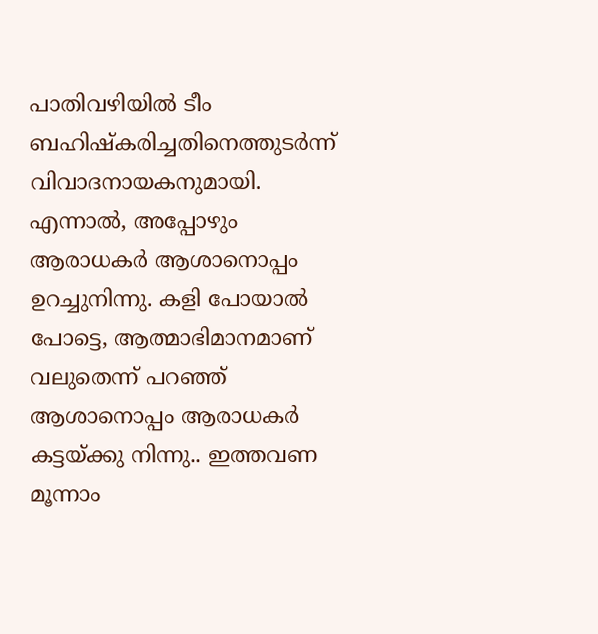പാതിവഴിയില്‍ ടീം ബഹിഷ്‌കരിച്ചതിനെത്തുടര്‍ന്ന് വിവാദനായകനുമായി. എന്നാല്‍, അപ്പോഴും ആരാധകര്‍ ആശാനൊപ്പം ഉറച്ചുനിന്നു. കളി പോയാല്‍ പോട്ടെ, ആത്മാഭിമാനമാണ് വലുതെന്ന് പറഞ്ഞ് ആശാനൊപ്പം ആരാധകര്‍ കട്ടയ്ക്കു നിന്നു.. ഇത്തവണ മൂന്നാം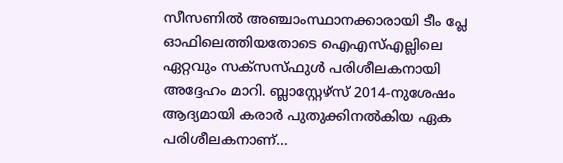സീസണില്‍ അഞ്ചാംസ്ഥാനക്കാരായി ടീം പ്ലേ ഓഫിലെത്തിയതോടെ ഐഎസ്‌എല്ലിലെ ഏറ്റവും സക്‌സസ്ഫുള്‍ പരിശീലകനായി അദ്ദേഹം മാറി. ബ്ലാസ്റ്റേഴ്‌സ് 2014-നുശേഷം ആദ്യമായി കരാര്‍ പുതുക്കിനല്‍കിയ ഏക പരിശീലകനാണ്…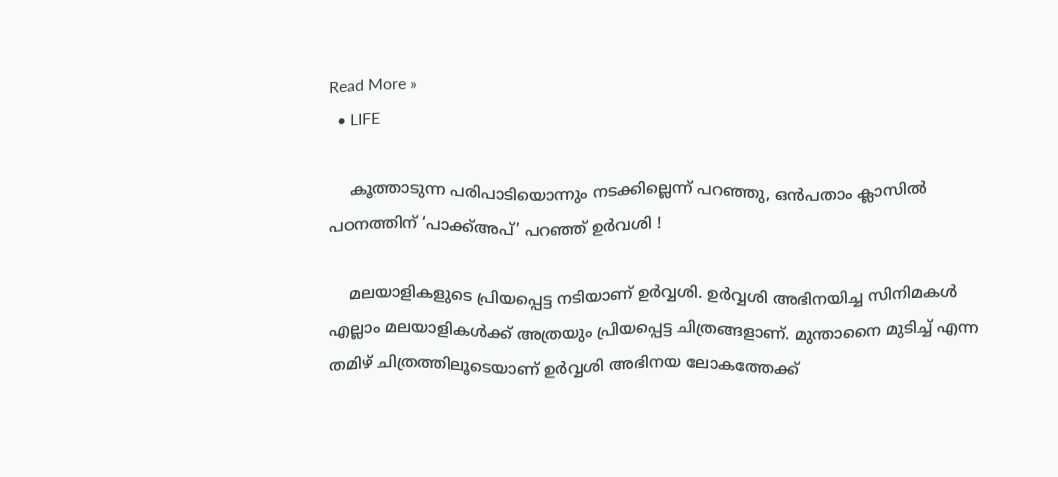Read More »
  • LIFE

    കൂത്താടുന്ന പരിപാടിയൊന്നും നടക്കില്ലെന്ന് പറഞ്ഞു, ഒന്‍പതാം ക്ലാസില്‍ പഠനത്തിന് ‘പാക്ക്അപ്’ പറഞ്ഞ് ഉര്‍വശി !

    മലയാളികളുടെ പ്രിയപ്പെട്ട നടിയാണ് ഉര്‍വ്വശി. ഉര്‍വ്വശി അഭിനയിച്ച സിനിമകള്‍ എല്ലാം മലയാളികള്‍ക്ക് അത്രയും പ്രിയപ്പെട്ട ചിത്രങ്ങളാണ്. മുന്താനൈ മുടിച്ച് എന്ന തമിഴ് ചിത്രത്തിലൂടെയാണ് ഉര്‍വ്വശി അഭിനയ ലോകത്തേക്ക്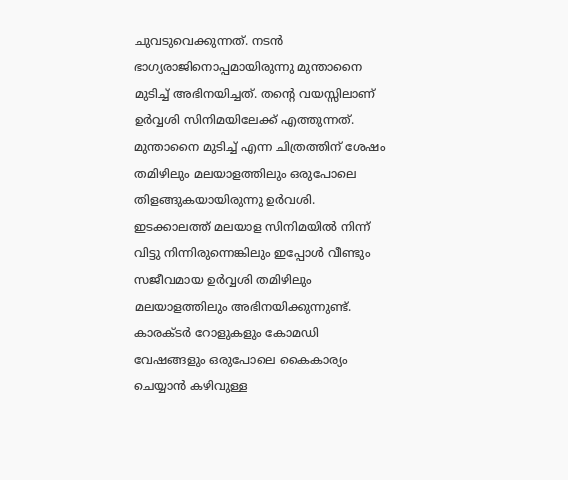ചുവടുവെക്കുന്നത്. നടന്‍ ഭാഗ്യരാജിനൊപ്പമായിരുന്നു മുന്താനൈ മുടിച്ച് അഭിനയിച്ചത്. തന്റെ വയസ്സിലാണ് ഉര്‍വ്വശി സിനിമയിലേക്ക് എത്തുന്നത്. മുന്താനൈ മുടിച്ച് എന്ന ചിത്രത്തിന് ശേഷം തമിഴിലും മലയാളത്തിലും ഒരുപോലെ തിളങ്ങുകയായിരുന്നു ഉര്‍വശി. ഇടക്കാലത്ത് മലയാള സിനിമയില്‍ നിന്ന് വിട്ടു നിന്നിരുന്നെങ്കിലും ഇപ്പോള്‍ വീണ്ടും സജീവമായ ഉര്‍വ്വശി തമിഴിലും മലയാളത്തിലും അഭിനയിക്കുന്നുണ്ട്. കാരക്ടര്‍ റോളുകളും കോമഡി വേഷങ്ങളും ഒരുപോലെ കൈകാര്യം ചെയ്യാന്‍ കഴിവുള്ള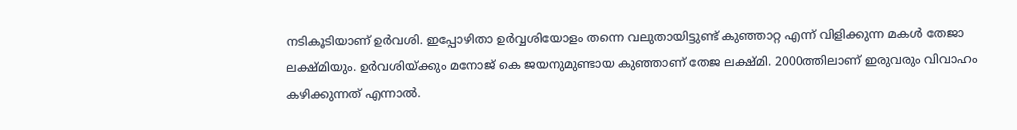നടികൂടിയാണ് ഉര്‍വശി. ഇപ്പോഴിതാ ഉര്‍വ്വശിയോളം തന്നെ വലുതായിട്ടുണ്ട് കുഞ്ഞാറ്റ എന്ന് വിളിക്കുന്ന മകള്‍ തേജാ ലക്ഷ്മിയും. ഉര്‍വശിയ്ക്കും മനോജ് കെ ജയനുമുണ്ടായ കുഞ്ഞാണ് തേജ ലക്ഷ്മി. 2000ത്തിലാണ് ഇരുവരും വിവാഹം കഴിക്കുന്നത് എന്നാല്‍.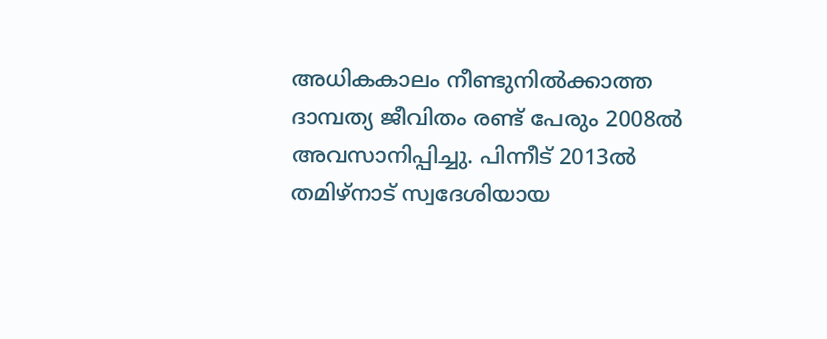അധികകാലം നീണ്ടുനില്‍ക്കാത്ത ദാമ്പത്യ ജീവിതം രണ്ട് പേരും 2008ല്‍ അവസാനിപ്പിച്ചു. പിന്നീട് 2013ല്‍ തമിഴ്നാട് സ്വദേശിയായ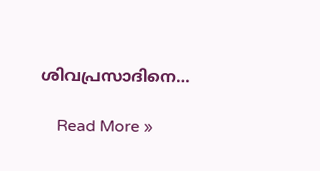ശിവപ്രസാദിനെ…

    Read More »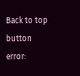Back to top button
error: